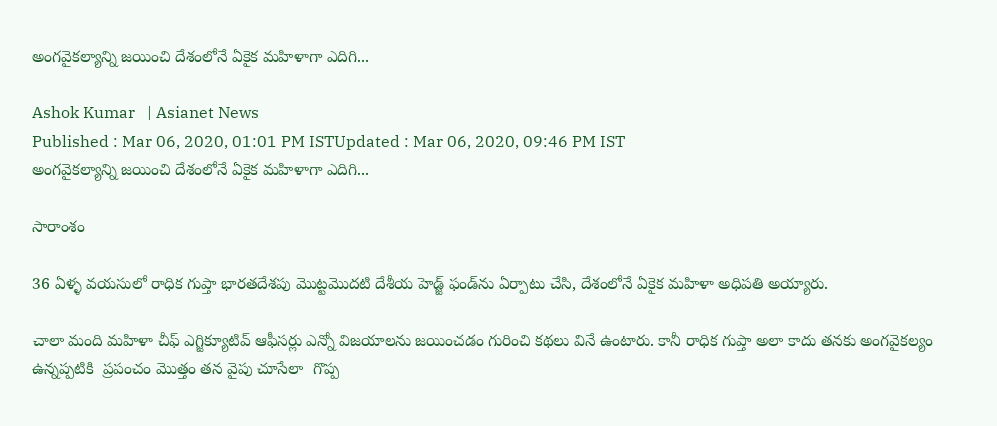అంగవైకల్యాన్ని జయించి దేశంలోనే ఏకైక మహిళాగా ఎదిగి...

Ashok Kumar   | Asianet News
Published : Mar 06, 2020, 01:01 PM ISTUpdated : Mar 06, 2020, 09:46 PM IST
అంగవైకల్యాన్ని జయించి దేశంలోనే ఏకైక మహిళాగా ఎదిగి...

సారాంశం

36 ఏళ్ళ వయసులో రాధిక గుప్తా భారతదేశపు మొట్టమొదటి దేశీయ హెడ్జ్ ఫండ్‌ను ఏర్పాటు చేసి, దేశంలోనే ఏకైక మహిళా అధిపతి అయ్యారు.

చాలా మంది మహిళా చీఫ్ ఎగ్జిక్యూటివ్ ఆఫీసర్లు ఎన్నో విజయాలను జయించడం గురించి కథలు వినే ఉంటారు. కానీ రాధిక గుప్తా అలా కాదు తనకు అంగవైకల్యం ఉన్నప్పటికి  ప్రపంచం మొత్తం తన వైపు చూసేలా  గొప్ప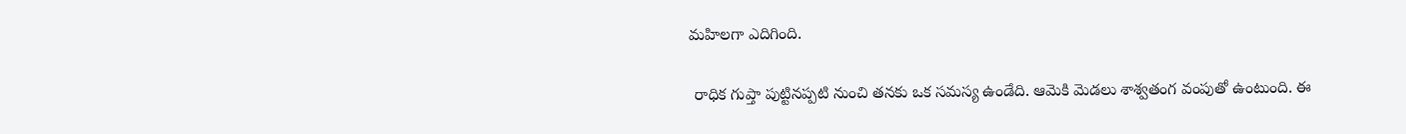మహిలగా ఎదిగింది.

 రాధిక గుప్తా పుట్టినప్పటి నుంచి తనకు ఒక సమస్య ఉండేది. ఆమెకి మెడలు శాశ్వతంగ వంపుతో ఉంటుంది. ఈ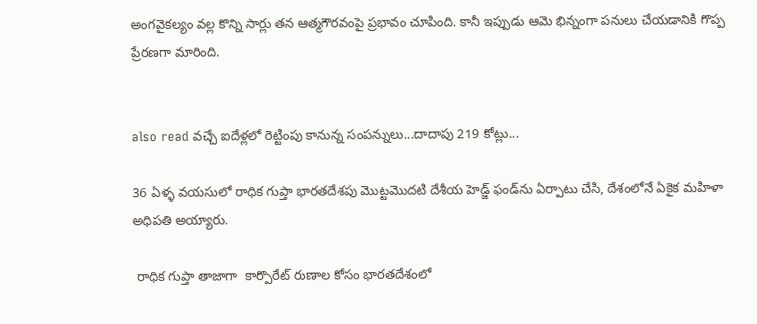అంగవైకల్యం వల్ల కొన్ని సార్లు తన ఆత్మగౌరవంపై ప్రభావం చూపింది. కానీ ఇప్పుడు ఆమె భిన్నంగా పనులు చేయడానికి గొప్ప ప్రేరణగా మారింది.


also read వచ్చే ఐదేళ్లలో రెట్టింపు కానున్న సంపన్నులు...దాదాపు 219 కోట్లు...

36 ఏళ్ళ వయసులో రాధిక గుప్తా భారతదేశపు మొట్టమొదటి దేశీయ హెడ్జ్ ఫండ్‌ను ఏర్పాటు చేసి, దేశంలోనే ఏకైక మహిళా అధిపతి అయ్యారు.

 రాధిక గుప్తా తాజాగా  కార్పొరేట్ రుణాల కోసం భారతదేశంలో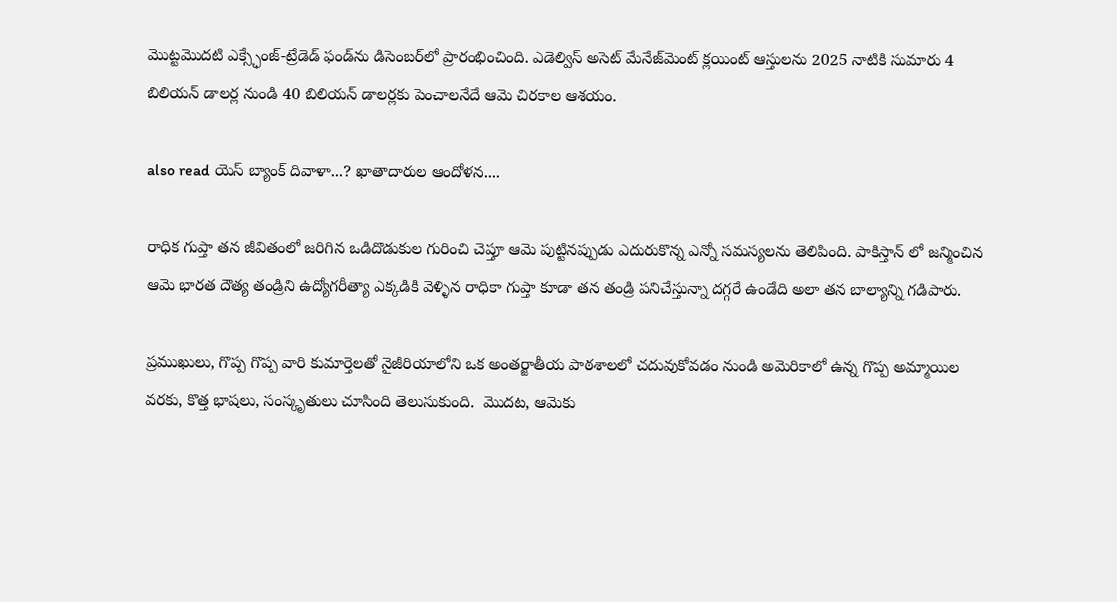మొట్టమొదటి ఎక్స్ఛేంజ్-ట్రేడెడ్ ఫండ్‌ను డిసెంబర్‌లో ప్రారంభించింది. ఎడెల్విస్ అసెట్ మేనేజ్‌మెంట్ క్లయింట్ ఆస్తులను 2025 నాటికి సుమారు 4 బిలియన్ డాలర్ల నుండి 40 బిలియన్ డాలర్లకు పెంచాలనేదే ఆమె చిరకాల ఆశయం.

also read యెస్ బ్యాంక్ దివాళా...? ఖాతాదారుల ఆందోళన....

రాధిక గుప్తా తన జీవితంలో జరిగిన ఒడిదొడుకుల గురించి చెప్తూ ఆమె పుట్టినప్పుడు ఎదురుకొన్న ఎన్నో సమస్యలను తెలిపింది. పాకిస్తాన్ లో జన్మించిన ఆమె భారత దౌత్య తండ్రిని ఉద్యోగరీత్యా ఎక్కడికి వెళ్ళిన రాధికా గుప్తా కూడా తన తండ్రి పనిచేస్తున్నా దగ్గరే ఉండేది అలా తన బాల్యాన్ని గడిపారు.

ప్రముఖులు, గొప్ప గొప్ప వారి కుమార్తెలతో నైజీరియాలోని ఒక అంతర్జాతీయ పాఠశాలలో చదువుకోవడం నుండి అమెరికాలో ఉన్న గొప్ప అమ్మాయిల  వరకు, కొత్త భాషలు, సంస్కృతులు చూసింది తెలుసుకుంది.  మొదట, ఆమెకు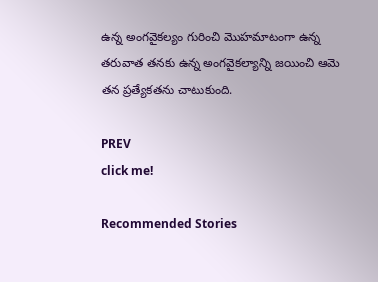ఉన్న అంగవైకల్యం గురించి మొహమాటంగా ఉన్న తరువాత తనకు ఉన్న అంగవైకల్యాన్ని జయించి ఆమె తన ప్రత్యేకతను చాటుకుంది.

PREV
click me!

Recommended Stories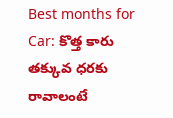Best months for Car: కొత్త కారు తక్కువ ధరకు రావాలంటే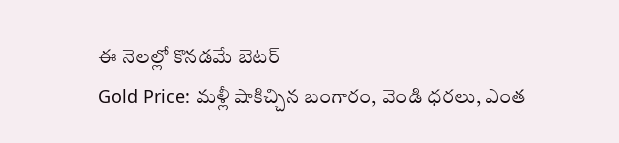ఈ నెలల్లో కొనడమే బెటర్
Gold Price: మళ్లీ షాకిచ్చిన బంగారం, వెండి ధరలు, ఎంత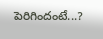పెరిగిందంటే...?